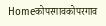Homeकोपरगावकोपरगाव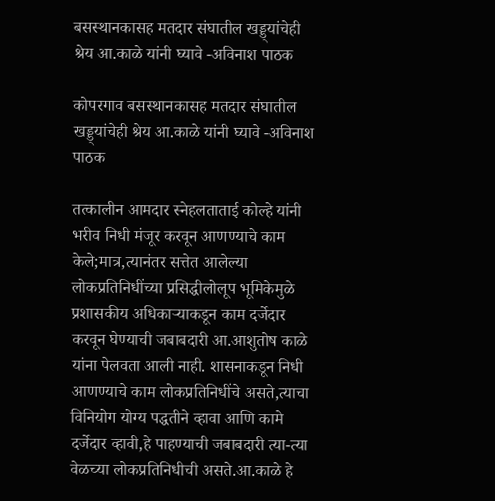बसस्थानकासह मतदार संघातील खड्ड्यांचेही श्रेय आ.काळे यांनी घ्यावे -अविनाश पाठक

कोपरगाव बसस्थानकासह मतदार संघातील खड्ड्यांचेही श्रेय आ.काळे यांनी घ्यावे -अविनाश पाठक

तत्कालीन आमदार स्नेहलताताई कोल्हे यांनी भरीव निधी मंजूर करवून आणण्याचे काम केले;मात्र,त्यानंतर सत्तेत आलेल्या लोकप्रतिनिधींच्या प्रसिद्धीलोलूप भूमिकेमुळे प्रशासकीय अधिकाऱ्याकडून काम दर्जेदार करवून घेण्याची जबाबदारी आ.आशुतोष काळे यांना पेलवता आली नाही. शासनाकडून निधी आणण्याचे काम लोकप्रतिनिधींचे असते,त्याचा विनियोग योग्य पद्धतीने व्हावा आणि कामे दर्जेदार व्हावी,हे पाहण्याची जबाबदारी त्या-त्या वेळच्या लोकप्रतिनिधीची असते.आ.काळे हे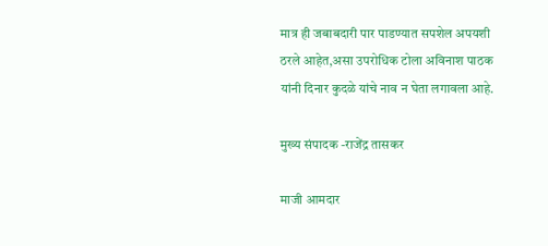मात्र ही जबाबदारी पार पाडण्यात सपशेल अपयशी ठरले आहेत,असा उपरोधिक टोला अविनाश पाठक यांनी दिनार कुदळे यांचे नाव न घेता लगावला आहे.

मुख्य संपादक -राजेंद्र तासकर

माजी आमदार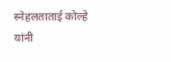स्नेहलताताई कोल्हे यांनी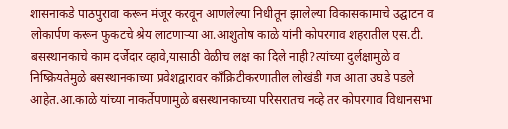शासनाकडे पाठपुरावा करून मंजूर करवून आणलेल्या निधीतून झालेल्या विकासकामाचे उद्घाटन व लोकार्पण करून फुकटचे श्रेय लाटणाऱ्या आ.आशुतोष काळे यांनी कोपरगाव शहरातील एस.टी. बसस्थानकाचे काम दर्जेदार व्हावे,यासाठी वेळीच लक्ष का दिले नाही?त्यांच्या दुर्लक्षामुळे व निष्क्रियतेमुळे बसस्थानकाच्या प्रवेशद्वारावर काँक्रिटीकरणातील लोखंडी गज आता उघडे पडले आहेत.आ.काळे यांच्या नाकर्तेपणामुळे बसस्थानकाच्या परिसरातच नव्हे तर कोपरगाव विधानसभा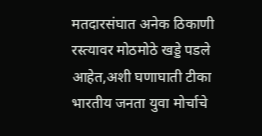मतदारसंघात अनेक ठिकाणी रस्त्यावर मोठमोठे खड्डे पडले आहेत,अशी घणाघाती टीका भारतीय जनता युवा मोर्चाचे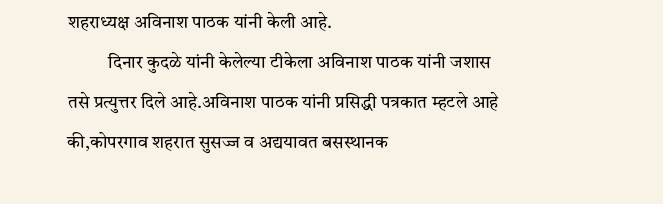शहराध्यक्ष अविनाश पाठक यांनी केली आहे.
           दिनार कुदळे यांनी केलेल्या टीकेला अविनाश पाठक यांनी जशास तसे प्रत्युत्तर दिले आहे.अविनाश पाठक यांनी प्रसिद्धी पत्रकात म्हटले आहे की,कोपरगाव शहरात सुसज्ज व अद्ययावत बसस्थानक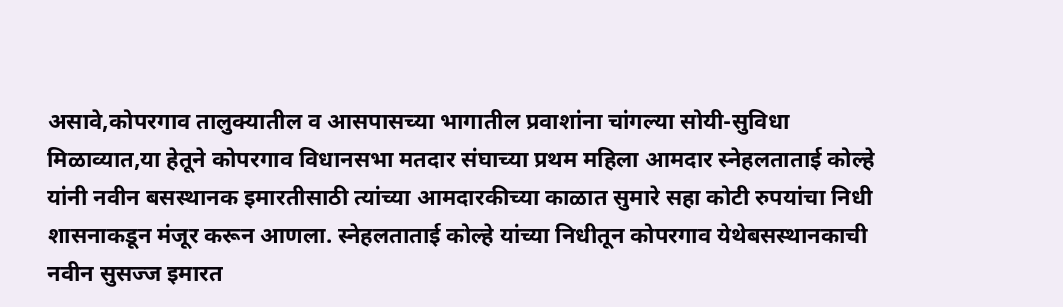असावे,कोपरगाव तालुक्यातील व आसपासच्या भागातील प्रवाशांना चांगल्या सोयी-सुविधा मिळाव्यात,या हेतूने कोपरगाव विधानसभा मतदार संघाच्या प्रथम महिला आमदार स्नेहलताताई कोल्हे यांनी नवीन बसस्थानक इमारतीसाठी त्यांच्या आमदारकीच्या काळात सुमारे सहा कोटी रुपयांचा निधी शासनाकडून मंजूर करून आणला. स्नेहलताताई कोल्हे यांच्या निधीतून कोपरगाव येथेबसस्थानकाची नवीन सुसज्ज इमारत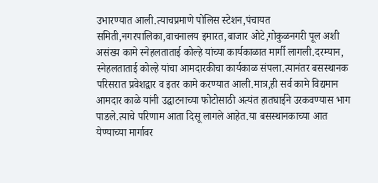उभारण्यात आली.त्याचप्रमाणे पोलिस स्टेशन,पंचायत समिती,नगरपालिका,वाचनालय इमारत,बाजार ओटे,गोकुळनगरी पूल अशी असंख्य कामे स्नेहलताताई कोल्हे यांच्या कार्यकाळात मार्गी लागली.दरम्यान, स्नेहलताताई कोल्हे यांचा आमदारकीचा कार्यकाळ संपला.त्यानंतर बसस्थानक परिसरात प्रवेशद्वार व इतर कामे करण्यात आली.मात्र,ही सर्व कामे विद्यमान आमदार काळे यांनी उद्घाटनाच्या फोटोसाठी अत्यंत हातघाईने उरकवण्यास भाग पाडले.त्याचे परिणाम आता दिसू लागले आहेत.या बसस्थानकाच्या आत येण्याच्या मार्गावर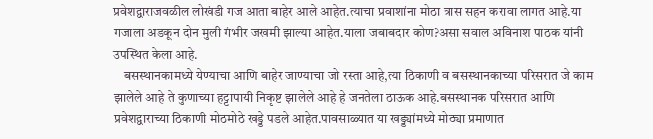प्रवेशद्वाराजवळील लोखंडी गज आता बाहेर आले आहेत.त्याचा प्रवाशांना मोठा त्रास सहन करावा लागत आहे.या गजाला अडकून दोन मुली गंभीर जखमी झाल्या आहेत.याला जबाबदार कोण?असा सवाल अविनाश पाठक यांनी उपस्थित केला आहे.
    बसस्थानकामध्ये येण्याचा आणि बाहेर जाण्याचा जो रस्ता आहे,त्या ठिकाणी व बसस्थानकाच्या परिसरात जे काम झालेले आहे ते कुणाच्या हट्टापायी निकृष्ट झालेले आहे हे जनतेला ठाऊक आहे.बसस्थानक परिसरात आणि प्रवेशद्वाराच्या ठिकाणी मोठमोठे खड्डे पडले आहेत.पावसाळ्यात या खड्ड्यांमध्ये मोठ्या प्रमाणात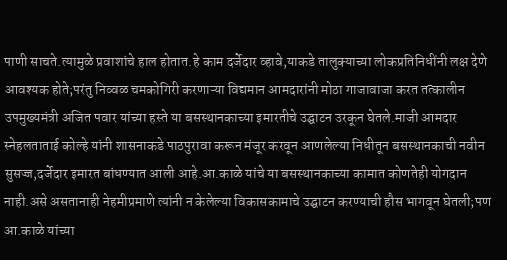पाणी साचते.त्यामुळे प्रवाशांचे हाल होतात.हे काम दर्जेदार व्हावे,याकडे तालुक्याच्या लोकप्रतिनिधींनी लक्ष देणे आवश्यक होते;परंतु निव्वळ चमकोगिरी करणाऱ्या विद्यमान आमदारांनी मोठा गाजावाजा करत तत्कालीन उपमुख्यमंत्री अजित पवार यांच्या हस्ते या बसस्थानकाच्या इमारतीचे उद्घाटन उरकून घेतले.माजी आमदार स्नेहलताताई कोल्हे यांनी शासनाकडे पाठपुरावा करून मंजूर करवून आणलेल्या निधीतून बसस्थानकाची नवीन सुसज्ज,दर्जेदार इमारत बांधण्यात आली आहे.आ.काळे यांचे या बसस्थानकाच्या कामात कोणतेही योगदान नाही.असे असतानाही नेहमीप्रमाणे त्यांनी न केलेल्या विकासकामाचे उद्घाटन करण्याची हौस भागवून घेतली;पण आ.काळे यांच्या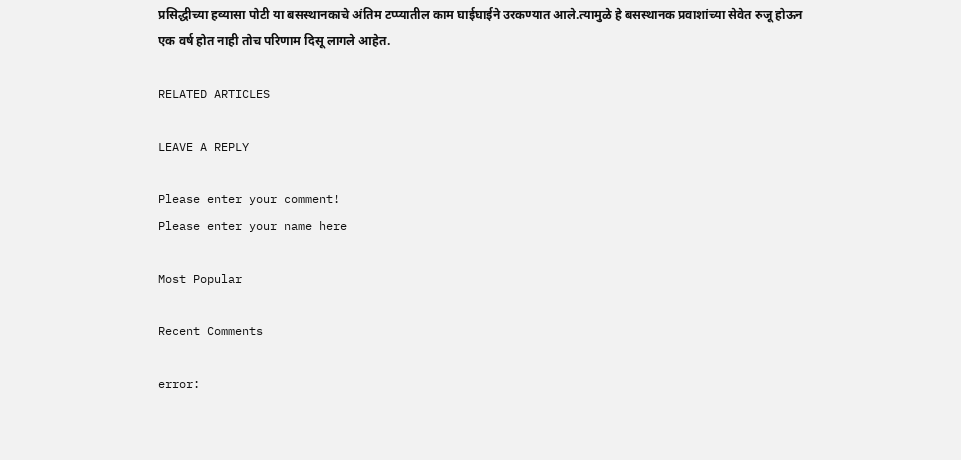प्रसिद्धीच्या हव्यासा पोटी या बसस्थानकाचे अंतिम टप्प्यातील काम घाईघाईने उरकण्यात आले.त्यामुळे हे बसस्थानक प्रवाशांच्या सेवेत रुजू होऊन एक वर्ष होत नाही तोच परिणाम दिसू लागले आहेत.

RELATED ARTICLES

LEAVE A REPLY

Please enter your comment!
Please enter your name here

Most Popular

Recent Comments

error: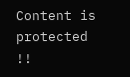Content is protected !!